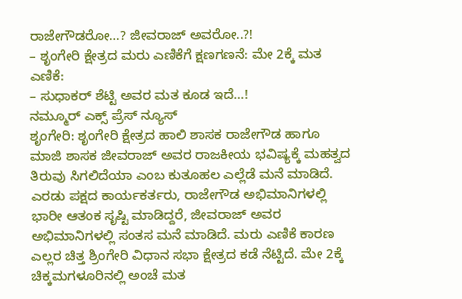ರಾಜೇಗೌಡರೋ…? ಜೀವರಾಜ್ ಅವರೋ..?!
– ಶೃಂಗೇರಿ ಕ್ಷೇತ್ರದ ಮರು ಎಣಿಕೆಗೆ ಕ್ಷಣಗಣನೆ: ಮೇ 2ಕ್ಕೆ ಮತ ಎಣಿಕೆ:
– ಸುಧಾಕರ್ ಶೆಟ್ಟಿ ಅವರ ಮತ ಕೂಡ ಇದೆ…!
ನಮ್ಮೂರ್ ಎಕ್ಸ್ ಪ್ರೆಸ್ ನ್ಯೂಸ್
ಶೃಂಗೇರಿ: ಶೃಂಗೇರಿ ಕ್ಷೇತ್ರದ ಹಾಲಿ ಶಾಸಕ ರಾಜೇಗೌಡ ಹಾಗೂ ಮಾಜಿ ಶಾಸಕ ಜೀವರಾಜ್ ಅವರ ರಾಜಕೀಯ ಭವಿಷ್ಯಕ್ಕೆ ಮಹತ್ವದ ತಿರುವು ಸಿಗಲಿದೆಯಾ ಎಂಬ ಕುತೂಹಲ ಎಲ್ಲೆಡೆ ಮನೆ ಮಾಡಿದೆ. ಎರಡು ಪಕ್ಷದ ಕಾರ್ಯಕರ್ತರು, ರಾಜೇಗೌಡ ಅಭಿಮಾನಿಗಳಲ್ಲಿ ಭಾರೀ ಆತಂಕ ಸೃಷ್ಟಿ ಮಾಡಿದ್ದರೆ, ಜೀವರಾಜ್ ಅವರ ಅಭಿಮಾನಿಗಳಲ್ಲಿ ಸಂತಸ ಮನೆ ಮಾಡಿದೆ. ಮರು ಎಣಿಕೆ ಕಾರಣ ಎಲ್ಲರ ಚಿತ್ತ ಶ್ರಿಂಗೇರಿ ವಿಧಾನ ಸಭಾ ಕ್ಷೇತ್ರದ ಕಡೆ ನೆಟ್ಟಿದೆ. ಮೇ 2ಕ್ಕೆ ಚಿಕ್ಕಮಗಳೂರಿನಲ್ಲಿ ಅಂಚೆ ಮತ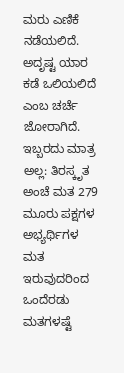ಮರು ಎಣಿಕೆ ನಡೆಯಲಿದೆ. ಅದೃಷ್ಟ ಯಾರ ಕಡೆ ಒಲಿಯಲಿದೆ ಎಂಬ ಚರ್ಚೆ ಜೋರಾಗಿದೆ.
ಇಬ್ಬರದು ಮಾತ್ರ ಅಲ್ಲ: ತಿರಸ್ಕೃತ ಅಂಚೆ ಮತ 279 ಮೂರು ಪಕ್ಷಗಳ ಅಭ್ಯರ್ಥಿಗಳ ಮತ ಇರುವುದರಿಂದ ಒಂದೆರಡು ಮತಗಳಷ್ಟೆ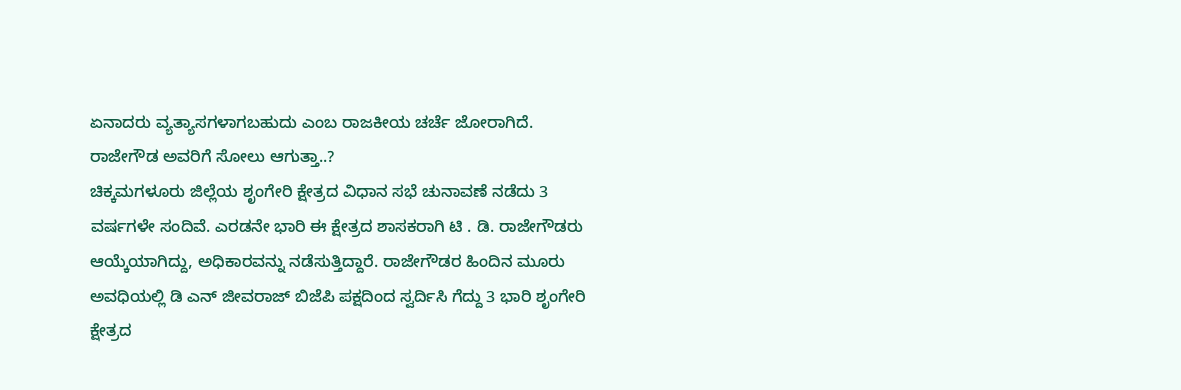ಏನಾದರು ವ್ಯತ್ಯಾಸಗಳಾಗಬಹುದು ಎಂಬ ರಾಜಕೀಯ ಚರ್ಚೆ ಜೋರಾಗಿದೆ.
ರಾಜೇಗೌಡ ಅವರಿಗೆ ಸೋಲು ಆಗುತ್ತಾ..?
ಚಿಕ್ಕಮಗಳೂರು ಜಿಲ್ಲೆಯ ಶೃಂಗೇರಿ ಕ್ಷೇತ್ರದ ವಿಧಾನ ಸಭೆ ಚುನಾವಣೆ ನಡೆದು 3 ವರ್ಷಗಳೇ ಸಂದಿವೆ. ಎರಡನೇ ಭಾರಿ ಈ ಕ್ಷೇತ್ರದ ಶಾಸಕರಾಗಿ ಟಿ . ಡಿ. ರಾಜೇಗೌಡರು ಆಯ್ಕೆಯಾಗಿದ್ದು, ಅಧಿಕಾರವನ್ನು ನಡೆಸುತ್ತಿದ್ದಾರೆ. ರಾಜೇಗೌಡರ ಹಿಂದಿನ ಮೂರು ಅವಧಿಯಲ್ಲಿ ಡಿ ಎನ್ ಜೀವರಾಜ್ ಬಿಜೆಪಿ ಪಕ್ಷದಿಂದ ಸ್ವರ್ದಿಸಿ ಗೆದ್ದು 3 ಭಾರಿ ಶೃಂಗೇರಿ ಕ್ಷೇತ್ರದ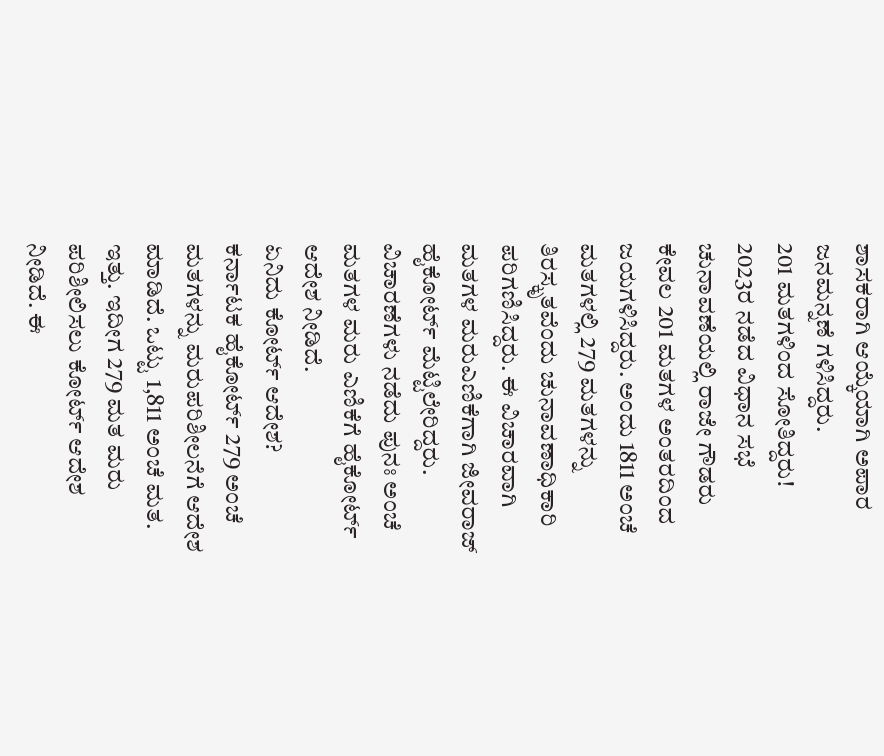ಶಾಸಕರಾಗಿ ಆಯ್ಕೆಯಾಗಿ ಅಪಾರ ಜನಮನ್ನಣೆ ಗಳಿಸಿದ್ದರು.
201 ಮತಗಳಿಂದ ಸೋತಿದ್ದರು!
2023ರ ನಡೆದ ವಿಧಾನ ಸಭೆ ಚುನಾವಣೆಯಲ್ಲಿ ರಾಜೇ ಗೌಡರು ಕೇವಲ 201 ಮತಗಳ ಅಂತರದಿಂದ ಜಯಗಳಿಸಿದ್ದರು. ಅಂದು 1811 ಅಂಚೆ ಮತಗಳಲ್ಲಿ 279 ಮತಗಳನ್ನು ತಿರಸ್ಕೃತವೆಂದು ಚುನಾವಣಾಧಿಕಾರಿ ಪರಿಗಣಿಸಿದ್ದರು. ಈ ವಿಚಾರವಾಗಿ ಮತಗಳ ಮರುಎಣಿಕೆಗಾಗಿ ಜೀವರಾಜ್ ಹೈಕೋರ್ಟ್ ಮೆಟ್ಟಿಲೇರಿದ್ದರು. ವಿಚಾರಣೆಗಳು ನಡೆದು ಪುನಃ ಅಂಚೆ ಮತಗಳ ಮರು ಎಣಿಕೆಗೆ ಹೈಕೋರ್ಟ್ ಆದೇಶ ನೀಡಿದೆ.
ಏನಿದು ಕೋರ್ಟ್ ಆದೇಶ?
ಕರ್ನಾಟಕ ಹೈಕೋರ್ಟ್ 279 ಅಂಚೆ ಮತಗಳನ್ನು ಮರುಪರಿಶೀಲನೆಗೆ ಆದೇಶ ಮಾಡಿದೆ. ಒಟ್ಟು 1,811 ಅಂಚೆ ಮತ. ಇತ್ತು. ಇದೀಗ 279 ಮತ ಮರು ಪರಿಶೀಲಿಸಲು ಕೋರ್ಟ್ ಆದೇಶ ನೀಡಿದೆ. ಈ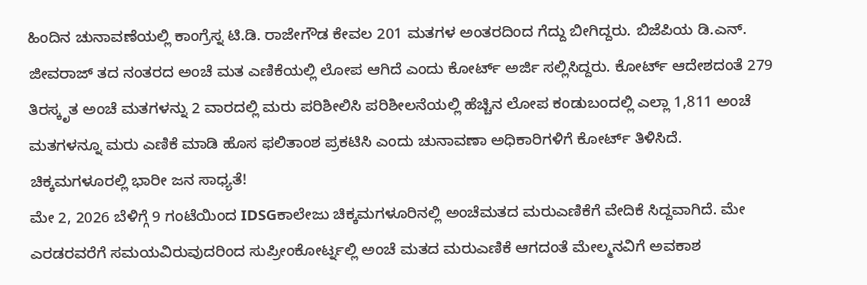ಹಿಂದಿನ ಚುನಾವಣೆಯಲ್ಲಿ ಕಾಂಗ್ರೆಸ್ನ ಟಿ.ಡಿ. ರಾಜೇಗೌಡ ಕೇವಲ 201 ಮತಗಳ ಅಂತರದಿಂದ ಗೆದ್ದು ಬೀಗಿದ್ದರು. ಬಿಜೆಪಿಯ ಡಿ.ಎನ್. ಜೀವರಾಜ್ ತದ ನಂತರದ ಅಂಚೆ ಮತ ಎಣಿಕೆಯಲ್ಲಿ ಲೋಪ ಆಗಿದೆ ಎಂದು ಕೋರ್ಟ್ ಅರ್ಜಿ ಸಲ್ಲಿಸಿದ್ದರು. ಕೋರ್ಟ್ ಆದೇಶದಂತೆ 279 ತಿರಸ್ಕೃತ ಅಂಚೆ ಮತಗಳನ್ನು 2 ವಾರದಲ್ಲಿ ಮರು ಪರಿಶೀಲಿಸಿ ಪರಿಶೀಲನೆಯಲ್ಲಿ ಹೆಚ್ಚಿನ ಲೋಪ ಕಂಡುಬಂದಲ್ಲಿ ಎಲ್ಲಾ 1,811 ಅಂಚೆ ಮತಗಳನ್ನೂ ಮರು ಎಣಿಕೆ ಮಾಡಿ ಹೊಸ ಫಲಿತಾಂಶ ಪ್ರಕಟಿಸಿ ಎಂದು ಚುನಾವಣಾ ಅಧಿಕಾರಿಗಳಿಗೆ ಕೋರ್ಟ್ ತಿಳಿಸಿದೆ.
ಚಿಕ್ಕಮಗಳೂರಲ್ಲಿ ಭಾರೀ ಜನ ಸಾಧ್ಯತೆ!
ಮೇ 2, 2026 ಬೆಳಿಗ್ಗೆ 9 ಗಂಟೆಯಿಂದ IDSGಕಾಲೇಜು ಚಿಕ್ಕಮಗಳೂರಿನಲ್ಲಿ ಅಂಚೆಮತದ ಮರುಎಣಿಕೆಗೆ ವೇದಿಕೆ ಸಿದ್ದವಾಗಿದೆ. ಮೇ ಎರಡರವರೆಗೆ ಸಮಯವಿರುವುದರಿಂದ ಸುಪ್ರೀಂಕೋರ್ಟ್ನಲ್ಲಿ ಅಂಚೆ ಮತದ ಮರುಎಣಿಕೆ ಆಗದಂತೆ ಮೇಲ್ಮನವಿಗೆ ಅವಕಾಶ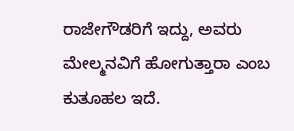ರಾಜೇಗೌಡರಿಗೆ ಇದ್ದು, ಅವರು ಮೇಲ್ಮನವಿಗೆ ಹೋಗುತ್ತಾರಾ ಎಂಬ ಕುತೂಹಲ ಇದೆ.